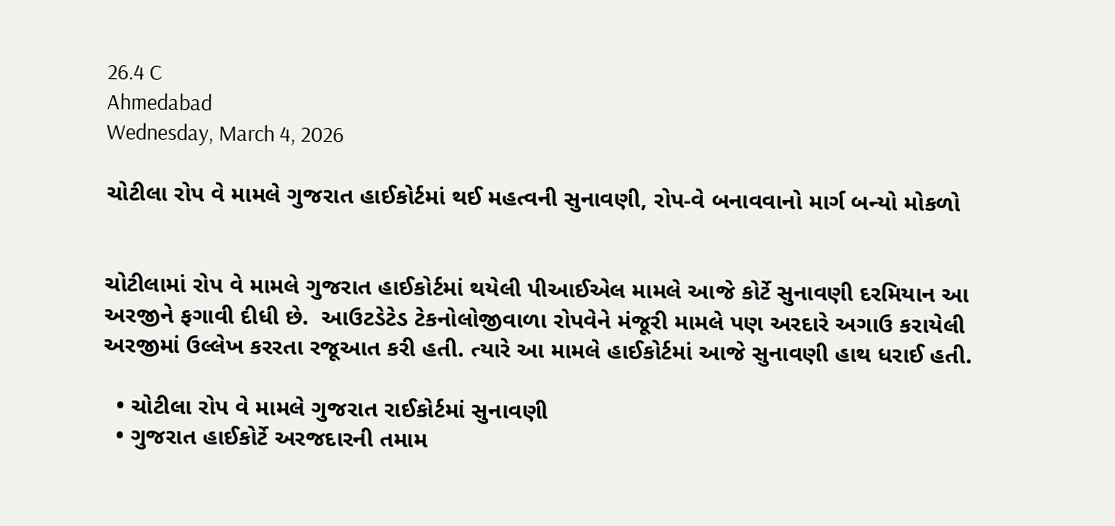26.4 C
Ahmedabad
Wednesday, March 4, 2026

ચોટીલા રોપ વે મામલે ગુજરાત હાઈકોર્ટમાં થઈ મહત્વની સુનાવણી, રોપ-વે બનાવવાનો માર્ગ બન્યો મોકળો


ચોટીલામાં રોપ વે મામલે ગુજરાત હાઈકોર્ટમાં થયેલી પીઆઈએલ મામલે આજે કોર્ટે સુનાવણી દરમિયાન આ અરજીને ફગાવી દીધી છે.  આઉટડેટેડ ટેકનોલોજીવાળા રોપવેને મંજૂરી મામલે પણ અરદારે અગાઉ કરાયેલી અરજીમાં ઉલ્લેખ કરરતા રજૂઆત કરી હતી. ત્યારે આ મામલે હાઈકોર્ટમાં આજે સુનાવણી હાથ ધરાઈ હતી.

  • ચોટીલા રોપ વે મામલે ગુજરાત રાઈકોર્ટમાં સુનાવણી
  • ગુજરાત હાઈકોર્ટે અરજદારની તમામ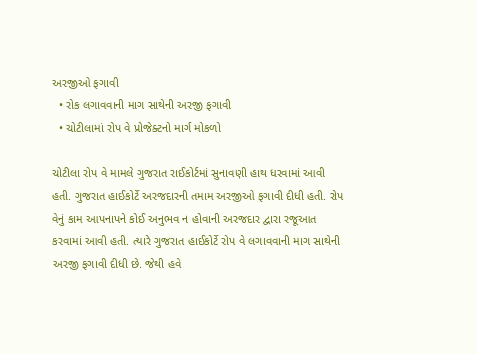અરજીઓ ફગાવી
  • રોક લગાવવાની માગ સાથેની અરજી ફગાવી
  • ચોટીલામાં રોપ વે પ્રોજેક્ટનો માર્ગ મોકળો

ચોટીલા રોપ વે મામલે ગુજરાત રાઈકોર્ટમાં સુનાવણી હાથ ધરવામાં આવી હતી. ગુજરાત હાઈકોર્ટે અરજદારની તમામ અરજીઓ ફગાવી દીધી હતી. રોપ વેનું કામ આપનાપને કોઈ અનુભવ ન હોવાની અરજદાર દ્વારા રજૂઆત કરવામાં આવી હતી. ત્યારે ગુજરાત હાઈકોર્ટે રોપ વે લગાવવાની માગ સાથેની અરજી ફગાવી દીધી છે. જેથી હવે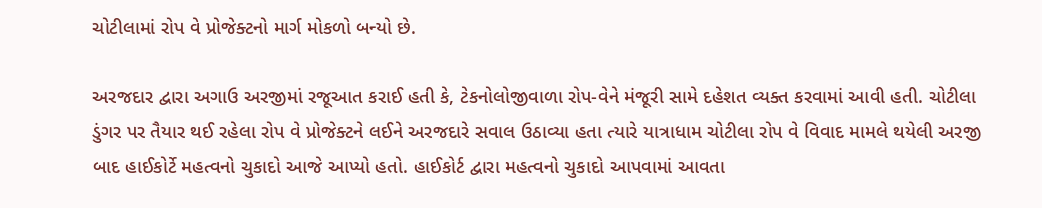ચોટીલામાં રોપ વે પ્રોજેક્ટનો માર્ગ મોકળો બન્યો છે.

અરજદાર દ્વારા અગાઉ અરજીમાં રજૂઆત કરાઈ હતી કે, ટેકનોલોજીવાળા રોપ-વેને મંજૂરી સામે દહેશત વ્યક્ત કરવામાં આવી હતી. ચોટીલા ડુંગર પર તૈયાર થઈ રહેલા રોપ વે પ્રોજેક્ટને લઈને અરજદારે સવાલ ઉઠાવ્યા હતા ત્યારે યાત્રાધામ ચોટીલા રોપ વે વિવાદ મામલે થયેલી અરજી બાદ હાઈકોર્ટે મહત્વનો ચુકાદો આજે આપ્યો હતો. હાઈકોર્ટ દ્વારા મહત્વનો ચુકાદો આપવામાં આવતા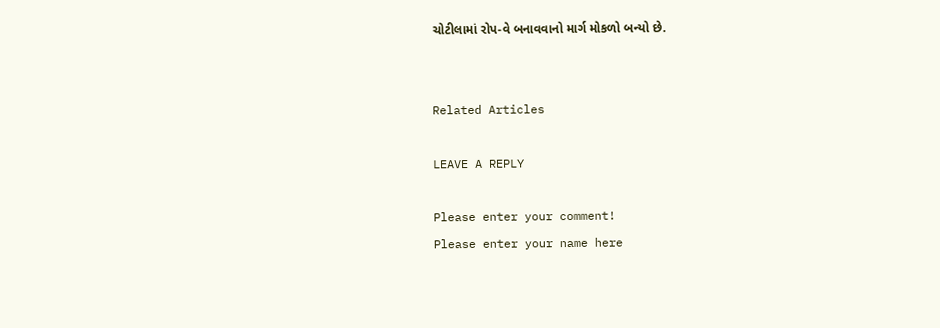ચોટીલામાં રોપ-વે બનાવવાનો માર્ગ મોકળો બન્યો છે.


Related Articles

LEAVE A REPLY

Please enter your comment!
Please enter your name here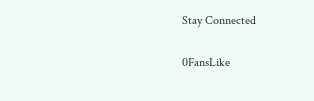Stay Connected

0FansLike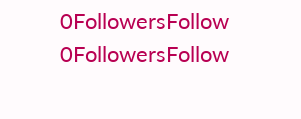0FollowersFollow
0FollowersFollow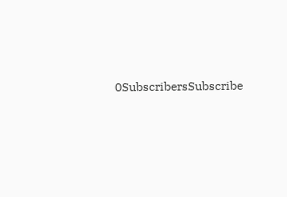0SubscribersSubscribe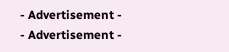- Advertisement -
- Advertisement -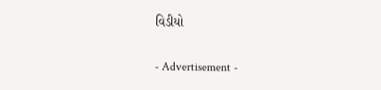વિડીયો

- Advertisement -